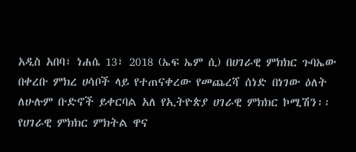አዲስ አበባ፣ ነሐሴ 13፣ 2018 (ኤፍ ኤም ሲ) በሀገራዊ ምክክር ጉባኤው በቀረቡ ምክረ ሀሳቦች ላይ የተጠናቀረው የመጨረሻ ሰነድ በነገው ዕለት ለሁሉም ቡድኖች ይቀርባል አለ የኢትዮጵያ ሀገራዊ ምክክር ኮሚሽን፡፡
የሀገራዊ ምክክር ምክትል ዋና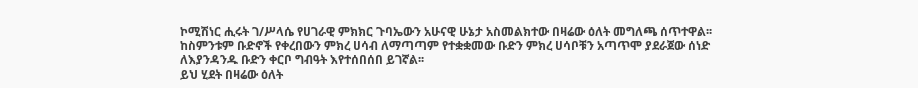ኮሚሽነር ሒሩት ገ/ሥላሴ የሀገራዊ ምክክር ጉባኤውን አሁናዊ ሁኔታ አስመልክተው በዛሬው ዕለት መግለጫ ሰጥተዋል፡፡
ከስምንቱም ቡድኖች የቀረበውን ምክረ ሀሳብ ለማጣጣም የተቋቋመው ቡድን ምክረ ሀሳቦቹን አጣጥሞ ያደራጀው ሰነድ ለእያንዳንዱ ቡድን ቀርቦ ግብዓት እየተሰበሰበ ይገኛል፡፡
ይህ ሂደት በዛሬው ዕለት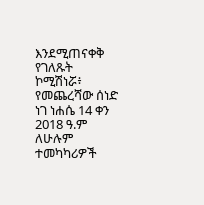እንደሚጠናቀቅ የገለጹት ኮሚሽነሯ፥ የመጨረሻው ሰነድ ነገ ነሐሴ 14 ቀን 2018 ዓ.ም ለሁሉም ተመካካሪዎች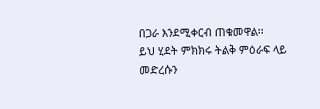በጋራ እንደሚቀርብ ጠቁመዋል፡፡
ይህ ሂደት ምክክሩ ትልቅ ምዕራፍ ላይ መድረሱን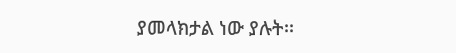ያመላክታል ነው ያሉት፡፡